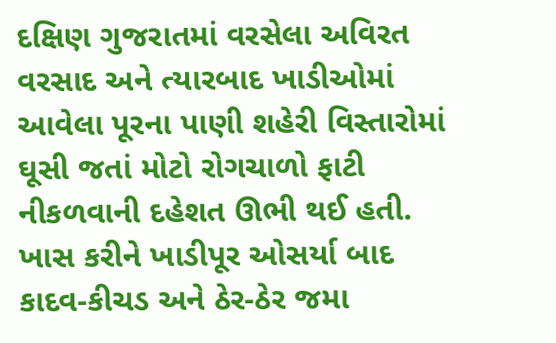દક્ષિણ ગુજરાતમાં વરસેલા અવિરત વરસાદ અને ત્યારબાદ ખાડીઓમાં આવેલા પૂરના પાણી શહેરી વિસ્તારોમાં ઘૂસી જતાં મોટો રોગચાળો ફાટી નીકળવાની દહેશત ઊભી થઈ હતી. ખાસ કરીને ખાડીપૂર ઓસર્યા બાદ કાદવ-કીચડ અને ઠેર-ઠેર જમા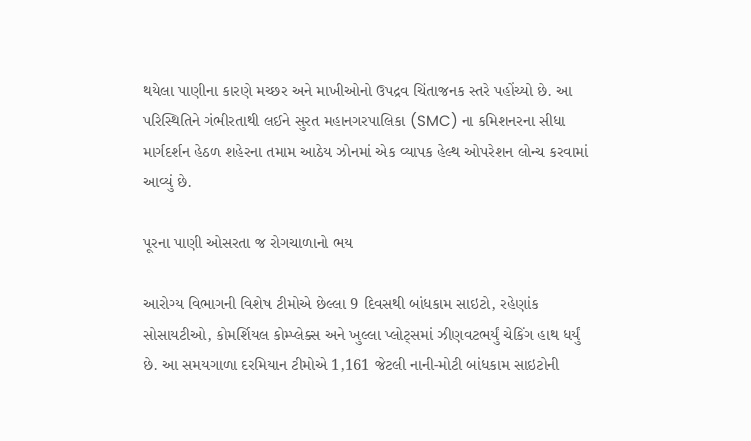થયેલા પાણીના કારણે મચ્છર અને માખીઓનો ઉપદ્રવ ચિંતાજનક સ્તરે પહોંચ્યો છે. આ પરિસ્થિતિને ગંભીરતાથી લઈને સુરત મહાનગરપાલિકા (SMC) ના કમિશનરના સીધા માર્ગદર્શન હેઠળ શહેરના તમામ આઠેય ઝોનમાં એક વ્યાપક હેલ્થ ઓપરેશન લોન્ચ કરવામાં આવ્યું છે.

પૂરના પાણી ઓસરતા જ રોગચાળાનો ભય

આરોગ્ય વિભાગની વિશેષ ટીમોએ છેલ્લા 9 દિવસથી બાંધકામ સાઇટો, રહેણાંક સોસાયટીઓ, કોમર્શિયલ કોમ્પ્લેક્સ અને ખુલ્લા પ્લોટ્સમાં ઝીણવટભર્યું ચેકિંગ હાથ ધર્યું છે. આ સમયગાળા દરમિયાન ટીમોએ 1,161 જેટલી નાની-મોટી બાંધકામ સાઇટોની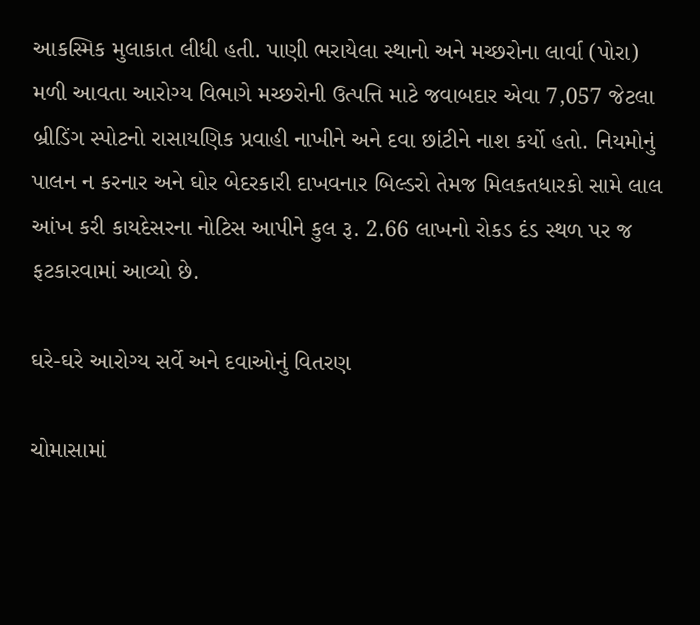આકસ્મિક મુલાકાત લીધી હતી. પાણી ભરાયેલા સ્થાનો અને મચ્છરોના લાર્વા (પોરા) મળી આવતા આરોગ્ય વિભાગે મચ્છરોની ઉત્પત્તિ માટે જવાબદાર એવા 7,057 જેટલા બ્રીડિંગ સ્પોટનો રાસાયણિક પ્રવાહી નાખીને અને દવા છાંટીને નાશ કર્યો હતો. નિયમોનું પાલન ન કરનાર અને ઘોર બેદરકારી દાખવનાર બિલ્ડરો તેમજ મિલકતધારકો સામે લાલ આંખ કરી કાયદેસરના નોટિસ આપીને કુલ રૂ. 2.66 લાખનો રોકડ દંડ સ્થળ પર જ ફટકારવામાં આવ્યો છે.

ઘરે-ઘરે આરોગ્ય સર્વે અને દવાઓનું વિતરણ

ચોમાસામાં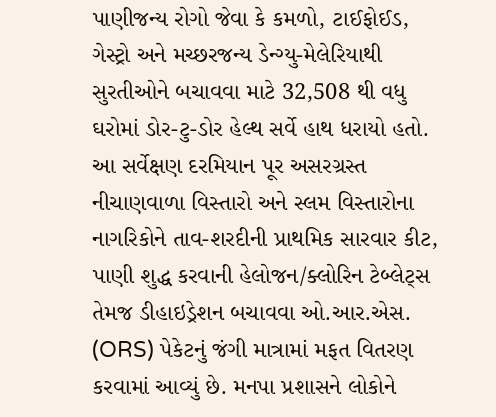પાણીજન્ય રોગો જેવા કે કમળો, ટાઈફોઈડ, ગેસ્ટ્રો અને મચ્છરજન્ય ડેન્ગ્યુ-મેલેરિયાથી સુરતીઓને બચાવવા માટે 32,508 થી વધુ ઘરોમાં ડોર-ટુ-ડોર હેલ્થ સર્વે હાથ ધરાયો હતો. આ સર્વેક્ષણ દરમિયાન પૂર અસરગ્રસ્ત નીચાણવાળા વિસ્તારો અને સ્લમ વિસ્તારોના નાગરિકોને તાવ-શરદીની પ્રાથમિક સારવાર કીટ, પાણી શુદ્ધ કરવાની હેલોજન/ક્લોરિન ટેબ્લેટ્સ તેમજ ડીહાઇડ્રેશન બચાવવા ઓ.આર.એસ. (ORS) પેકેટનું જંગી માત્રામાં મફત વિતરણ કરવામાં આવ્યું છે. મનપા પ્રશાસને લોકોને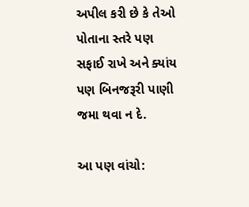અપીલ કરી છે કે તેઓ પોતાના સ્તરે પણ સફાઈ રાખે અને ક્યાંય પણ બિનજરૂરી પાણી જમા થવા ન દે.

આ પણ વાંચો: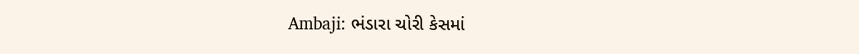Ambaji: ભંડારા ચોરી કેસમાં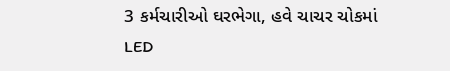3 કર્મચારીઓ ઘરભેગા, હવે ચાચર ચોકમાં LED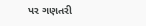પર ગણતરી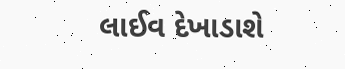લાઈવ દેખાડાશે